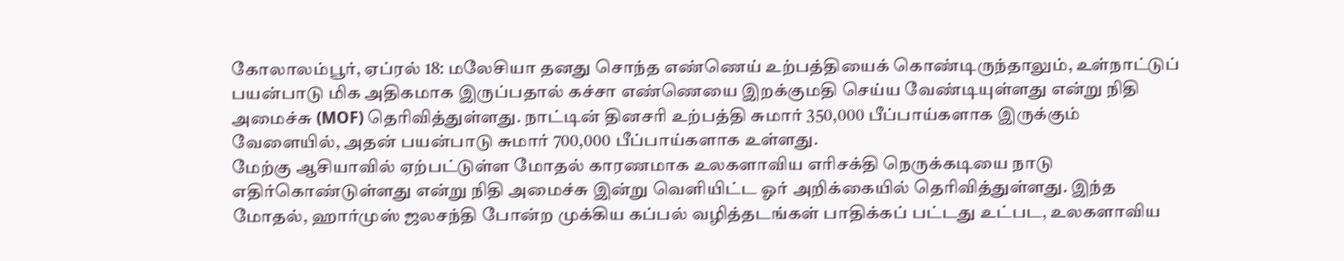கோலாலம்பூர், ஏப்ரல் 18: மலேசியா தனது சொந்த எண்ணெய் உற்பத்தியைக் கொண்டிருந்தாலும், உள்நாட்டுப் பயன்பாடு மிக அதிகமாக இருப்பதால் கச்சா எண்ணெயை இறக்குமதி செய்ய வேண்டியுள்ளது என்று நிதி அமைச்சு (MOF) தெரிவித்துள்ளது. நாட்டின் தினசரி உற்பத்தி சுமார் 350,000 பீப்பாய்களாக இருக்கும் வேளையில், அதன் பயன்பாடு சுமார் 700,000 பீப்பாய்களாக உள்ளது.
மேற்கு ஆசியாவில் ஏற்பட்டுள்ள மோதல் காரணமாக உலகளாவிய எரிசக்தி நெருக்கடியை நாடு எதிர்கொண்டுள்ளது என்று நிதி அமைச்சு இன்று வெளியிட்ட ஓர் அறிக்கையில் தெரிவித்துள்ளது. இந்த மோதல், ஹார்முஸ் ஜலசந்தி போன்ற முக்கிய கப்பல் வழித்தடங்கள் பாதிக்கப் பட்டது உட்பட, உலகளாவிய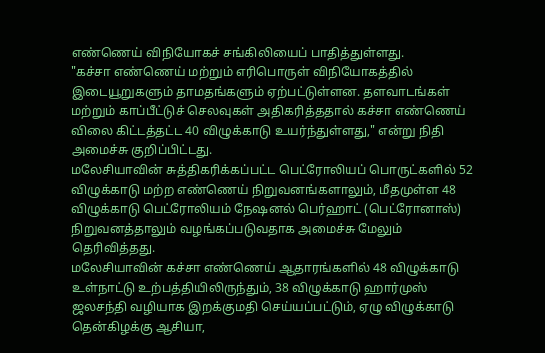எண்ணெய் விநியோகச் சங்கிலியைப் பாதித்துள்ளது.
"கச்சா எண்ணெய் மற்றும் எரிபொருள் விநியோகத்தில் இடையூறுகளும் தாமதங்களும் ஏற்பட்டுள்ளன. தளவாடங்கள் மற்றும் காப்பீட்டுச் செலவுகள் அதிகரித்ததால் கச்சா எண்ணெய் விலை கிட்டத்தட்ட 40 விழுக்காடு உயர்ந்துள்ளது," என்று நிதி அமைச்சு குறிப்பிட்டது.
மலேசியாவின் சுத்திகரிக்கப்பட்ட பெட்ரோலியப் பொருட்களில் 52 விழுக்காடு மற்ற எண்ணெய் நிறுவனங்களாலும், மீதமுள்ள 48 விழுக்காடு பெட்ரோலியம் நேஷனல் பெர்ஹாட் (பெட்ரோனாஸ்) நிறுவனத்தாலும் வழங்கப்படுவதாக அமைச்சு மேலும் தெரிவித்தது.
மலேசியாவின் கச்சா எண்ணெய் ஆதாரங்களில் 48 விழுக்காடு உள்நாட்டு உற்பத்தியிலிருந்தும், 38 விழுக்காடு ஹார்முஸ் ஜலசந்தி வழியாக இறக்குமதி செய்யப்பட்டும், ஏழு விழுக்காடு தென்கிழக்கு ஆசியா,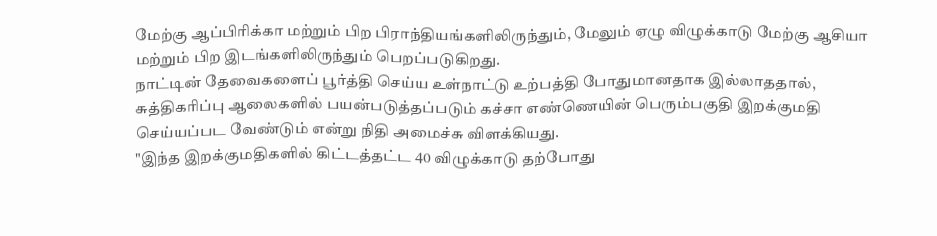மேற்கு ஆப்பிரிக்கா மற்றும் பிற பிராந்தியங்களிலிருந்தும், மேலும் ஏழு விழுக்காடு மேற்கு ஆசியா மற்றும் பிற இடங்களிலிருந்தும் பெறப்படுகிறது.
நாட்டின் தேவைகளைப் பூர்த்தி செய்ய உள்நாட்டு உற்பத்தி போதுமானதாக இல்லாததால், சுத்திகரிப்பு ஆலைகளில் பயன்படுத்தப்படும் கச்சா எண்ணெயின் பெரும்பகுதி இறக்குமதி செய்யப்பட வேண்டும் என்று நிதி அமைச்சு விளக்கியது.
"இந்த இறக்குமதிகளில் கிட்டத்தட்ட 40 விழுக்காடு தற்போது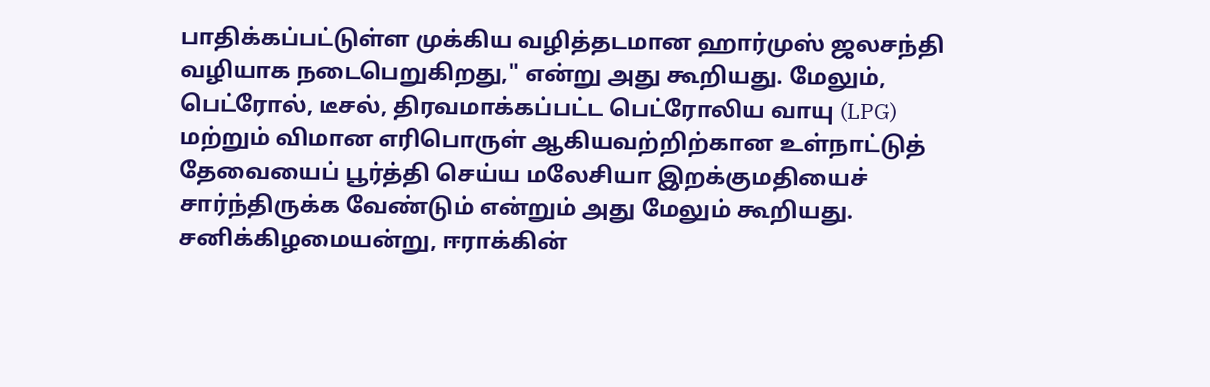பாதிக்கப்பட்டுள்ள முக்கிய வழித்தடமான ஹார்முஸ் ஜலசந்தி வழியாக நடைபெறுகிறது," என்று அது கூறியது. மேலும், பெட்ரோல், டீசல், திரவமாக்கப்பட்ட பெட்ரோலிய வாயு (LPG) மற்றும் விமான எரிபொருள் ஆகியவற்றிற்கான உள்நாட்டுத் தேவையைப் பூர்த்தி செய்ய மலேசியா இறக்குமதியைச் சார்ந்திருக்க வேண்டும் என்றும் அது மேலும் கூறியது.
சனிக்கிழமையன்று, ஈராக்கின்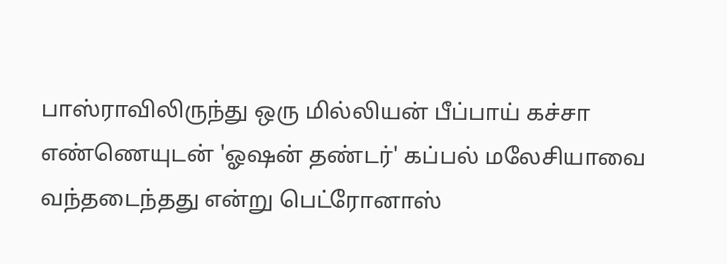பாஸ்ராவிலிருந்து ஒரு மில்லியன் பீப்பாய் கச்சா எண்ணெயுடன் 'ஓஷன் தண்டர்' கப்பல் மலேசியாவை வந்தடைந்தது என்று பெட்ரோனாஸ்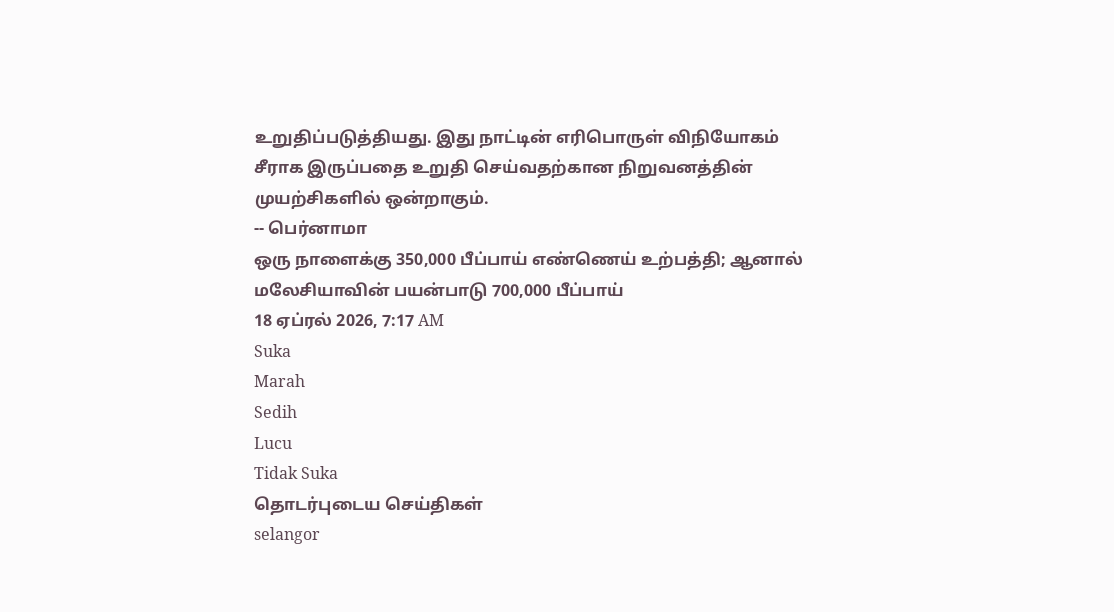உறுதிப்படுத்தியது. இது நாட்டின் எரிபொருள் விநியோகம் சீராக இருப்பதை உறுதி செய்வதற்கான நிறுவனத்தின் முயற்சிகளில் ஒன்றாகும்.
-- பெர்னாமா
ஒரு நாளைக்கு 350,000 பீப்பாய் எண்ணெய் உற்பத்தி; ஆனால் மலேசியாவின் பயன்பாடு 700,000 பீப்பாய்
18 ஏப்ரல் 2026, 7:17 AM
Suka
Marah
Sedih
Lucu
Tidak Suka
தொடர்புடைய செய்திகள்
selangor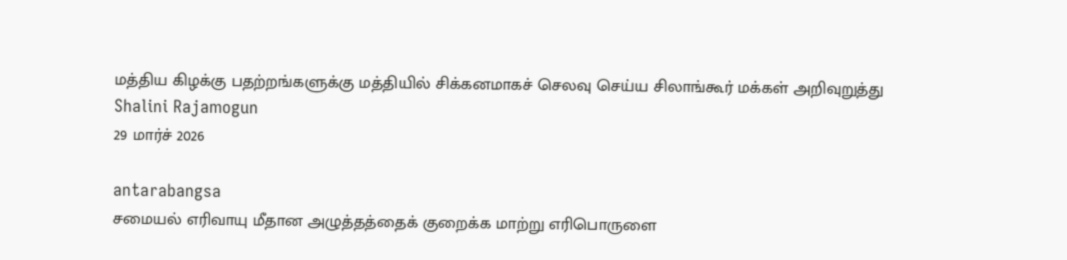மத்திய கிழக்கு பதற்றங்களுக்கு மத்தியில் சிக்கனமாகச் செலவு செய்ய சிலாங்கூர் மக்கள் அறிவுறுத்து
Shalini Rajamogun
29 மார்ச் 2026

antarabangsa
சமையல் எரிவாயு மீதான அழுத்தத்தைக் குறைக்க மாற்று எரிபொருளை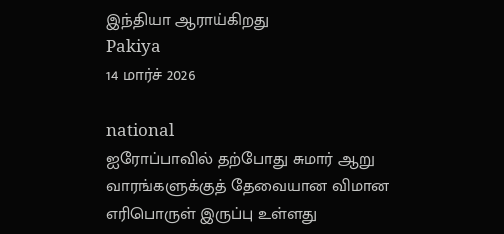இந்தியா ஆராய்கிறது
Pakiya
14 மார்ச் 2026

national
ஐரோப்பாவில் தற்போது சுமார் ஆறு வாரங்களுக்குத் தேவையான விமான எரிபொருள் இருப்பு உள்ளது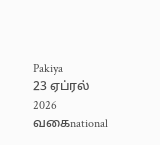Pakiya
23 ஏப்ரல் 2026
வகைnational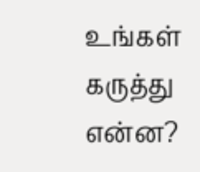உங்கள் கருத்து என்ன?